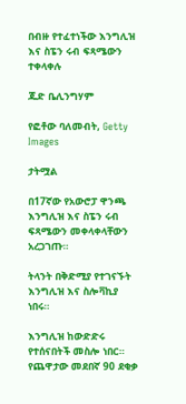በብዙ የተፈተነችው እንግሊዝ እና ስፔን ሩብ ፍጻሜውን ተቀላቀሉ

ጁድ ቤሊንግሃም

የፎቶው ባለመብት, Getty Images

ታትሟል

በ17ኛው የአውሮፓ ዋንጫ እንግሊዝ እና ስፔን ሩብ ፍጻሜውን መቀላቀላቸውን አረጋገጡ።

ትላንት በቅድሚያ የተገናኙት እንግሊዝ እና ስሎቫኪያ ነበሩ።

እንግሊዝ ከውድድሩ የተሰናበትች መስሎ ነበር። የጨዋታው መደበኛ 90 ደቂቃ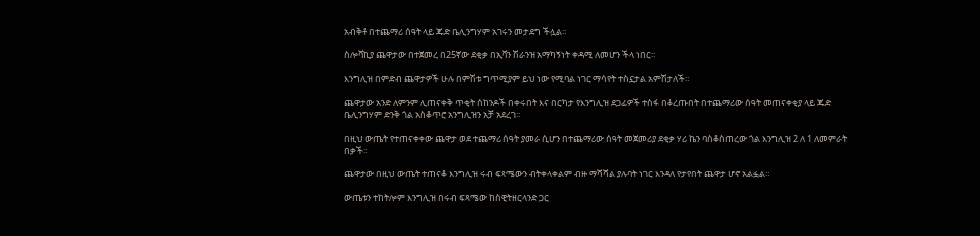አብቅቶ በተጨማሪ ሰዓት ላይ ጁድ ቤሊንግሃም አገሩን መታደግ ችሏል።

ስሎቫኪያ ጨዋታው በተጀመረ በ25ኛው ደቂቃ በኢቫን ሽራንዝ አማካኝነት ቀዳሚ ለመሆን ችላ ነበር።

እንግሊዝ በምድብ ጨዋታዎች ሁሉ በምሽቱ ግጥሚያም ይህ ነው የሚባል ነገር ማሳየት ተስኗታል አምሽታለች።

ጨዋታው አንድ ለምንም ሊጠናቀቅ ጥቂት ሰከንዶች በቀሩበት እና በርካታ የእንግሊዝ ደጋፊዎች ተስፋ በቆረጡበት በተጨማሪው ሰዓት መጠናቀቂያ ላይ ጁድ ቤሊንግሃም ድንቅ ጎል አስቆጥሮ አንግሊዝን አቻ አደረገ።

በዚህ ውጤት የተጠናቀቀው ጨዋታ ወደ ተጨማሪ ሰዓት ያመራ ሲሆን በተጨማሪው ሰዓት መጀመሪያ ደቂቃ ሃሪ ኬን ባስቆስጠረው ጎል እንግሊዝ 2 ለ 1 ለመምራት በቃች።

ጨዋታው በዚህ ውጤት ተጠናቆ እንግሊዝ ሩብ ፍጻሜውን ብትቀላቀልም ብዙ ማሻሻል ያሉባት ነገር እንዳለ የታየበት ጨዋታ ሆኖ አልፏል።

ውጤቱን ተከትሎም እንግሊዝ በሩብ ፍጻሜው ከስዊትዘርላንድ ጋር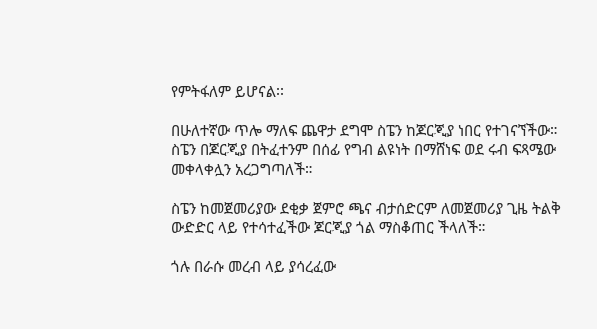የምትፋለም ይሆናል፡፡

በሁለተኛው ጥሎ ማለፍ ጨዋታ ደግሞ ስፔን ከጆርጂያ ነበር የተገናኘችው። ስፔን በጆርጂያ በትፈተንም በሰፊ የግብ ልዩነት በማሸነፍ ወደ ሩብ ፍጻሜው መቀላቀሏን አረጋግጣለች።

ስፔን ከመጀመሪያው ደቂቃ ጀምሮ ጫና ብታሰድርም ለመጀመሪያ ጊዜ ትልቅ ውድድር ላይ የተሳተፈችው ጆርጂያ ጎል ማስቆጠር ችላለች።

ጎሉ በራሱ መረብ ላይ ያሳረፈው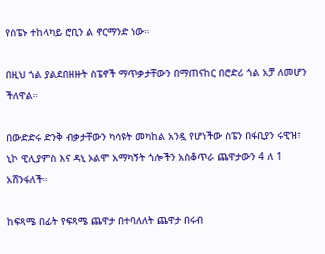የስፔኑ ተከላካይ ሮቢን ል ኖርማንድ ነው።

በዚህ ጎል ያልደበዘዙት ስፔኖች ማጥቃታቸውን በማጠናከር በሮድሪ ጎል አቻ ለመሆን ችለዋል።

በውድድሩ ድንቅ ብቃታቸውን ካሳዩት መካከል አንዷ የሆነችው ስፔን በፋቢያን ሩዊዝ፣ ኒኮ ዊሊያምስ እና ዳኒ ኦልሞ አማካኝት ጎሎችን አስቆጥራ ጨዋታውን 4 ለ 1 አሸንፋለች።

ከፍጻሜ በፊት የፍጻሜ ጨዋታ በተባለለት ጨዋታ በሩብ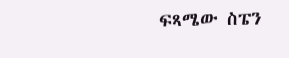ፍጻሜው ስፔን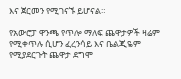እና ጀርመን የሚገናኙ ይሆናል።

የአውሮፓ ዋንጫ የጥሎ ማለፍ ጨዋታዎች ዛሬም የሚቀጥሉ ሲሆን ፈረንሳይ እና ቤልጂዬም የሚያደርጉት ጨዋታ ደግሞ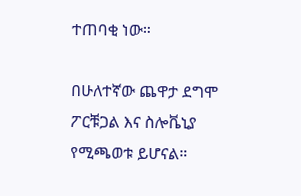ተጠባቂ ነው።

በሁለተኛው ጨዋታ ደግሞ ፖርቹጋል እና ስሎቬኒያ የሚጫወቱ ይሆናል።